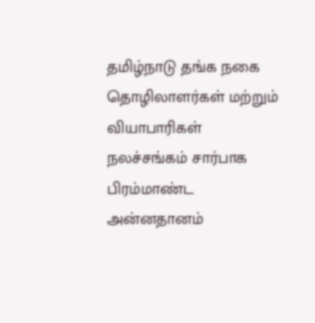தமிழ்நாடு தங்க நகை தொழிலாளர்கள் மற்றும் வியாபாரிகள் நலச்சங்கம் சார்பாக பிரம்மாண்ட அன்னதானம்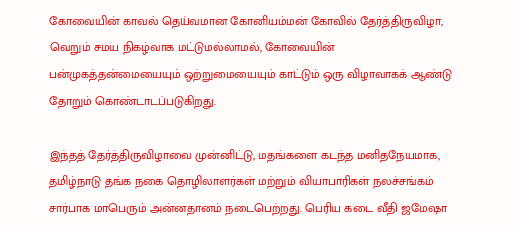கோவையின் காவல் தெய்வமான கோனியம்மன் கோவில் தேர்த்திருவிழா, வெறும் சமய நிகழ்வாக மட்டுமல்லாமல், கோவையின் பன்முகத்தன்மையையும் ஒற்றுமையையும் காட்டும் ஒரு விழாவாகக் ஆண்டு தோறும் கொண்டாடப்படுகிறது.

இந்தத் தேர்த்திருவிழாவை முன்னிட்டு, மதங்களை கடந்த மனிதநேயமாக, தமிழ்நாடு தங்க நகை தொழிலாளர்கள் மற்றும் வியாபாரிகள் நலச்சங்கம் சார்பாக மாபெரும் அன்னதானம் நடைபெற்றது. பெரிய கடை வீதி ஜமேஷா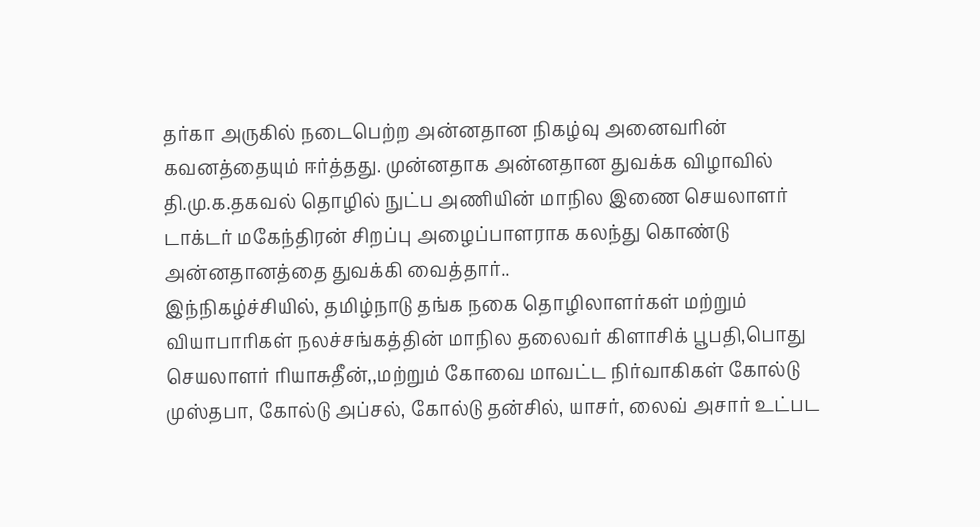தர்கா அருகில் நடைபெற்ற அன்னதான நிகழ்வு அனைவரின் கவனத்தையும் ஈர்த்தது. முன்னதாக அன்னதான துவக்க விழாவில் தி.மு.க.தகவல் தொழில் நுட்ப அணியின் மாநில இணை செயலாளர் டாக்டர் மகேந்திரன் சிறப்பு அழைப்பாளராக கலந்து கொண்டு அன்னதானத்தை துவக்கி வைத்தார்..
இந்நிகழ்ச்சியில், தமிழ்நாடு தங்க நகை தொழிலாளர்கள் மற்றும் வியாபாரிகள் நலச்சங்கத்தின் மாநில தலைவர் கிளாசிக் பூபதி,பொது செயலாளர் ரியாசுதீன்,,மற்றும் கோவை மாவட்ட நிர்வாகிகள் கோல்டு முஸ்தபா, கோல்டு அப்சல், கோல்டு தன்சில், யாசர், லைவ் அசார் உட்பட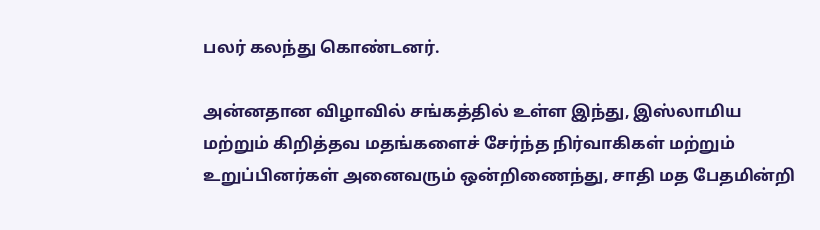பலர் கலந்து கொண்டனர்.

அன்னதான விழாவில் சங்கத்தில் உள்ள இந்து, இஸ்லாமிய மற்றும் கிறித்தவ மதங்களைச் சேர்ந்த நிர்வாகிகள் மற்றும் உறுப்பினர்கள் அனைவரும் ஒன்றிணைந்து, சாதி மத பேதமின்றி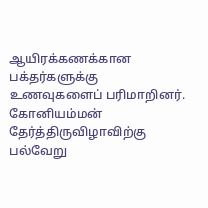ஆயிரக்கணக்கான பக்தர்களுக்கு உணவுகளைப் பரிமாறினர். கோனியம்மன் தேர்த்திருவிழாவிற்கு பல்வேறு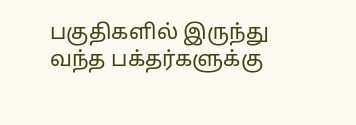பகுதிகளில் இருந்து வந்த பக்தர்களுக்கு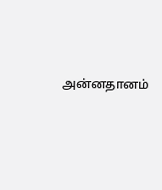அன்னதானம்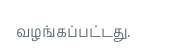வழங்கப்பட்டது.